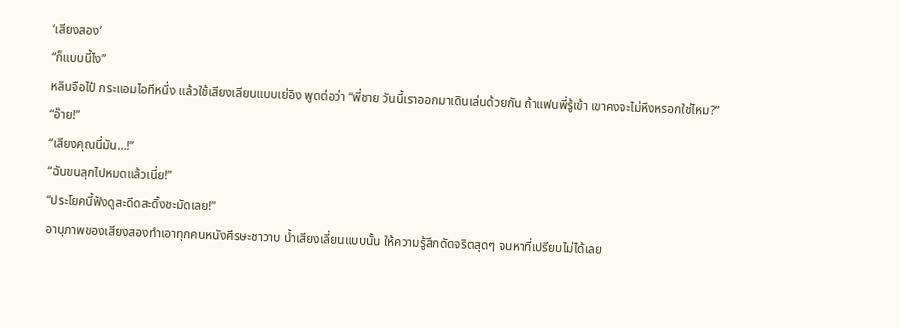‘เสียงสอง’
“ก็แบบนี้ไง”
หลินจือไป๋ กระแอมไอทีหนึ่ง แล้วใช้เสียงเลียนแบบเย่อิง พูดต่อว่า “พี่ชาย วันนี้เราออกมาเดินเล่นด้วยกัน ถ้าแฟนพี่รู้เข้า เขาคงจะไม่หึงหรอกใช่ไหม?”
“อ๊าย!”
“เสียงคุณนี่มัน…!”
“ฉันขนลุกไปหมดแล้วเนี่ย!”
“ประโยคนี้ฟังดูสะดีดสะดิ้งชะมัดเลย!”
อานุภาพของเสียงสองทำเอาทุกคนหนังศีรษะชาวาบ น้ำเสียงเลี่ยนแบบนั้น ให้ความรู้สึกดัดจริตสุดๆ จนหาที่เปรียบไม่ได้เลย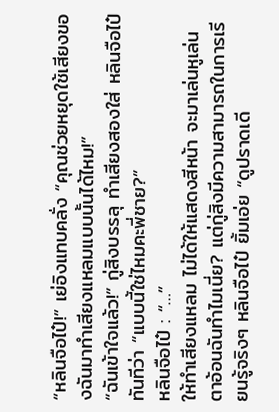“หลินจือไป๋!” เย่อิงแทบคลั่ง “คุณช่วยหยุดใช้เสียงของฉันมาทำเสียงแหลมแบบนั้นได้ไหม!”
“ฉันเข้าใจแล้ว!” กู่สิงบรรลุ ทำเสียงสองใส่ หลินจือไป๋ ทันทีว่า “แบบนี้ใช่ไหมคะพี่ชาย?”
หลินจือไป๋ : “…”
ให้ทำเสียงแหลม ไม่ได้ให้แสดงสีหน้า จะมาเล่นหูเล่นตาอ้อนฉันทำไมเนี่ย? แต่กู่สิงมีความสามารถในการเรียนรู้จริงๆ หลินจือไป๋ ยิ้มเอ่ย “ดูปราดเดี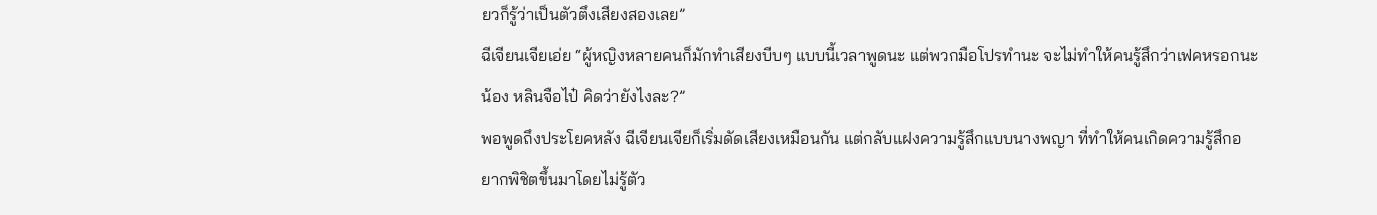ยวก็รู้ว่าเป็นตัวตึงเสียงสองเลย”
ฉีเจียนเจียเอ่ย “ผู้หญิงหลายคนก็มักทำเสียงบีบๆ แบบนี้เวลาพูดนะ แต่พวกมือโปรทำนะ จะไม่ทำให้คนรู้สึกว่าเฟคหรอกนะ น้อง หลินจือไป๋ คิดว่ายังไงละ?”
พอพูดถึงประโยคหลัง ฉีเจียนเจียก็เริ่มดัดเสียงเหมือนกัน แต่กลับแฝงความรู้สึกแบบนางพญา ที่ทำให้คนเกิดความรู้สึกอยากพิชิตขึ้นมาโดยไม่รู้ตัว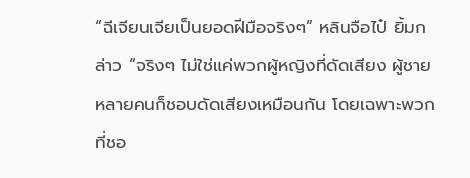“ฉีเจียนเจียเป็นยอดฝีมือจริงๆ” หลินจือไป๋ ยิ้มกล่าว “จริงๆ ไม่ใช่แค่พวกผู้หญิงที่ดัดเสียง ผู้ชายหลายคนก็ชอบดัดเสียงเหมือนกัน โดยเฉพาะพวกที่ชอ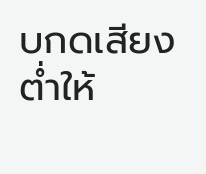บกดเสียงต่ำให้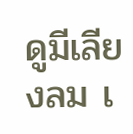ดูมีเลียงลม เ